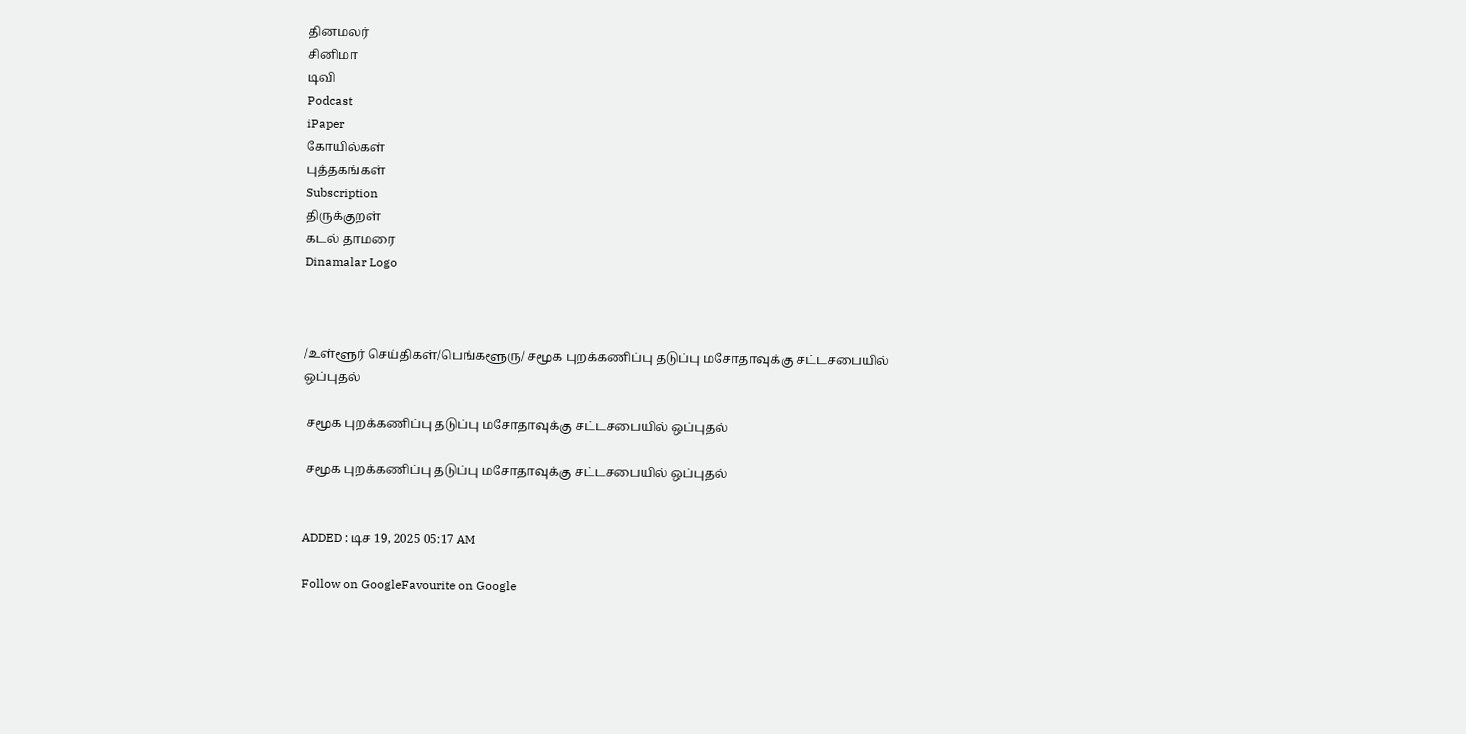தினமலர்
சினிமா
டிவி
Podcast
iPaper
கோயில்கள்
புத்தகங்கள்
Subscription
திருக்குறள்
கடல் தாமரை
Dinamalar Logo



/உள்ளூர் செய்திகள்/பெங்களூரு/ சமூக புறக்கணிப்பு தடுப்பு மசோதாவுக்கு சட்டசபையில் ஒப்புதல்

 சமூக புறக்கணிப்பு தடுப்பு மசோதாவுக்கு சட்டசபையில் ஒப்புதல்

 சமூக புறக்கணிப்பு தடுப்பு மசோதாவுக்கு சட்டசபையில் ஒப்புதல்


ADDED : டிச 19, 2025 05:17 AM

Follow on GoogleFavourite on Google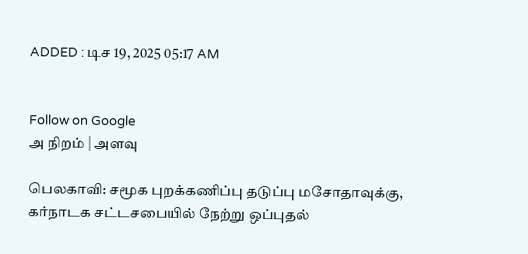ADDED : டிச 19, 2025 05:17 AM


Follow on Google
அ நிறம் | அளவு

பெலகாவி: சமூக புறக்கணிப்பு தடுப்பு மசோதாவுக்கு, கர்நாடக சட்டசபையில் நேற்று ஒப்புதல்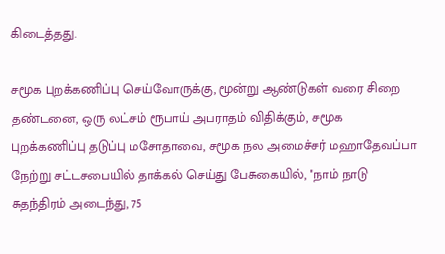கிடைத்தது.

சமூக புறக்கணிப்பு செய்வோருக்கு, மூன்று ஆண்டுகள் வரை சிறை தண்டனை, ஒரு லட்சம் ரூபாய் அபராதம் விதிக்கும், சமூக புறக்கணிப்பு தடுப்பு மசோதாவை, சமூக நல அமைச்சர் மஹாதேவப்பா நேற்று சட்டசபையில் தாக்கல் செய்து பேசுகையில், ''நாம் நாடு சுதந்திரம் அடைந்து, 75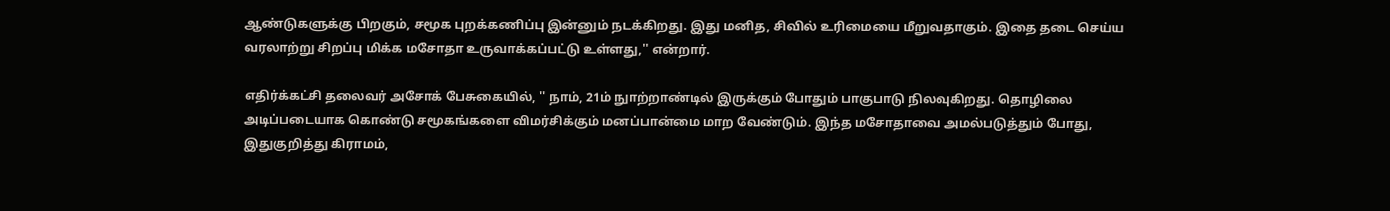ஆண்டுகளுக்கு பிறகும், சமூக புறக்கணிப்பு இன்னும் நடக்கிறது. இது மனித, சிவில் உரிமையை மீறுவதாகும். இதை தடை செய்ய வரலாற்று சிறப்பு மிக்க மசோதா உருவாக்கப்பட்டு உள்ளது,'' என்றார்.

எதிர்க்கட்சி தலைவர் அசோக் பேசுகையில், '' நாம், 21ம் நுாற்றாண்டில் இருக்கும் போதும் பாகுபாடு நிலவுகிறது. தொழிலை அடிப்படையாக கொண்டு சமூகங்களை விமர்சிக்கும் மனப்பான்மை மாற வேண்டும். இந்த மசோதாவை அமல்படுத்தும் போது, இதுகுறித்து கிராமம்,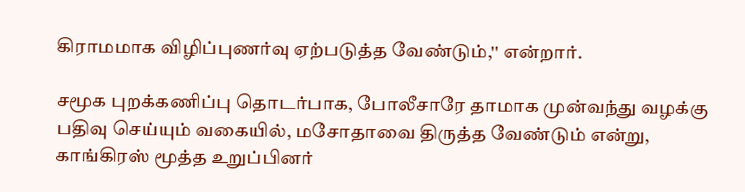கிராமமாக விழிப்புணர்வு ஏற்படுத்த வேண்டும்,'' என்றார்.

சமூக புறக்கணிப்பு தொடர்பாக, போலீசாரே தாமாக முன்வந்து வழக்கு பதிவு செய்யும் வகையில், மசோதாவை திருத்த வேண்டும் என்று, காங்கிரஸ் மூத்த உறுப்பினர்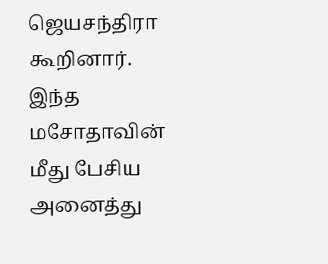ஜெயசந்திரா கூறினார். இந்த மசோதாவின் மீது பேசிய அனைத்து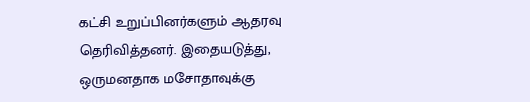கட்சி உறுப்பினர்களும் ஆதரவு தெரிவித்தனர். இதையடுத்து, ஒருமனதாக மசோதாவுக்கு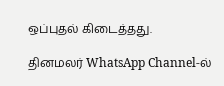ஒப்புதல் கிடைத்தது.

தினமலர் WhatsApp Channel-ல்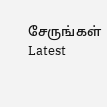சேருங்கள்
Latest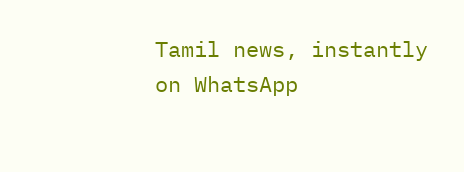Tamil news, instantly on WhatsApp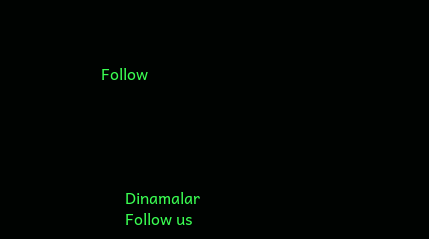Follow





      Dinamalar
      Follow us